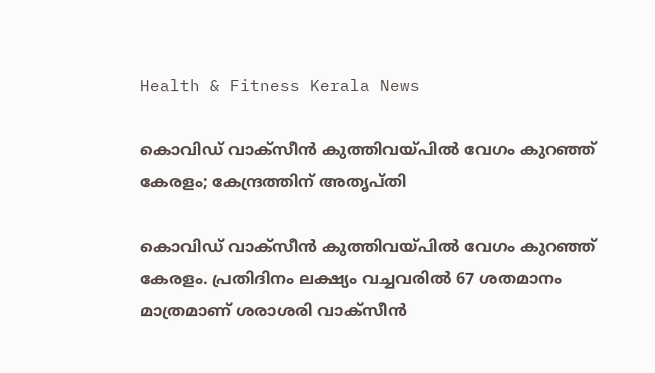Health & Fitness Kerala News

കൊവിഡ് വാക്‌സീന്‍ കുത്തിവയ്പില്‍ വേഗം കുറഞ്ഞ് കേരളം; കേന്ദ്രത്തിന് അതൃപ്തി

കൊവിഡ് വാക്‌സീന്‍ കുത്തിവയ്പില്‍ വേഗം കുറഞ്ഞ് കേരളം. പ്രതിദിനം ലക്ഷ്യം വച്ചവരില്‍ 67 ശതമാനം മാത്രമാണ് ശരാശരി വാക്‌സീന്‍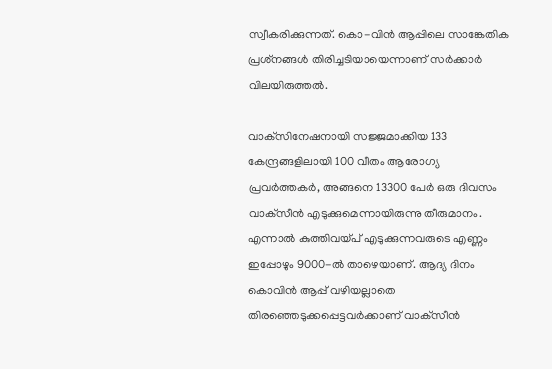സ്വീകരിക്കുന്നത്. കൊ-വിന്‍ ആപ്പിലെ സാങ്കേതിക പ്രശ്‌നങ്ങള്‍ തിരിച്ചടിയായെന്നാണ് സര്‍ക്കാര്‍ വിലയിരുത്തല്‍.

വാക്‌സിനേഷനായി സജ്ജമാക്കിയ 133 കേന്ദ്രങ്ങളിലായി 100 വീതം ആരോഗ്യ പ്രവര്‍ത്തകര്‍, അങ്ങനെ 13300 പേര്‍ ഒരു ദിവസം വാക്‌സീന്‍ എടുക്കുമെന്നായിരുന്നു തീരുമാനം. എന്നാല്‍ കുത്തിവയ്പ് എടുക്കുന്നവരുടെ എണ്ണം ഇപ്പോഴും 9000-ല്‍ താഴെയാണ്. ആദ്യ ദിനം കൊവിന്‍ ആപ്പ് വഴിയല്ലാതെ തിരഞ്ഞെടുക്കപ്പെട്ടവര്‍ക്കാണ് വാക്‌സീന്‍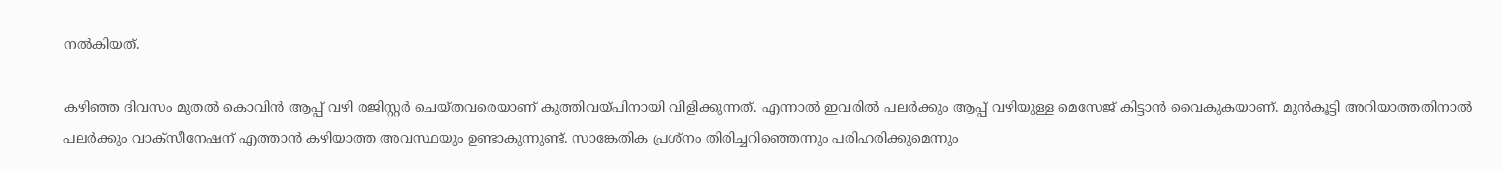നല്‍കിയത്.

കഴിഞ്ഞ ദിവസം മുതല്‍ കൊവിന്‍ ആപ്പ് വഴി രജിസ്റ്റര്‍ ചെയ്തവരെയാണ് കുത്തിവയ്പിനായി വിളിക്കുന്നത്. എന്നാല്‍ ഇവരില്‍ പലര്‍ക്കും ആപ്പ് വഴിയുള്ള മെസേജ് കിട്ടാന്‍ വൈകുകയാണ്. മുന്‍കൂട്ടി അറിയാത്തതിനാല്‍ പലര്‍ക്കും വാക്‌സീനേഷന് എത്താന്‍ കഴിയാത്ത അവസ്ഥയും ഉണ്ടാകുന്നുണ്ട്. സാങ്കേതിക പ്രശ്‌നം തിരിച്ചറിഞ്ഞെന്നും പരിഹരിക്കുമെന്നും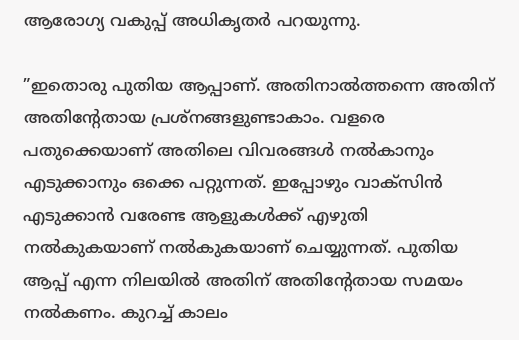ആരോഗ്യ വകുപ്പ് അധികൃതര്‍ പറയുന്നു.

”ഇതൊരു പുതിയ ആപ്പാണ്. അതിനാല്‍ത്തന്നെ അതിന് അതിന്റേതായ പ്രശ്‌നങ്ങളുണ്ടാകാം. വളരെ പതുക്കെയാണ് അതിലെ വിവരങ്ങള്‍ നല്‍കാനും എടുക്കാനും ഒക്കെ പറ്റുന്നത്. ഇപ്പോഴും വാക്‌സിന്‍ എടുക്കാന്‍ വരേണ്ട ആളുകള്‍ക്ക് എഴുതി നല്‍കുകയാണ് നല്‍കുകയാണ് ചെയ്യുന്നത്. പുതിയ ആപ്പ് എന്ന നിലയില്‍ അതിന് അതിന്റേതായ സമയം നല്‍കണം. കുറച്ച് കാലം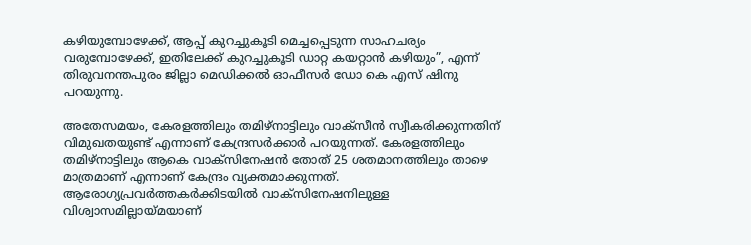കഴിയുമ്പോഴേക്ക്, ആപ്പ് കുറച്ചുകൂടി മെച്ചപ്പെടുന്ന സാഹചര്യം വരുമ്പോഴേക്ക്, ഇതിലേക്ക് കുറച്ചുകൂടി ഡാറ്റ കയറ്റാന്‍ കഴിയും”, എന്ന് തിരുവനന്തപുരം ജില്ലാ മെഡിക്കല്‍ ഓഫീസര്‍ ഡോ കെ എസ് ഷിനു പറയുന്നു.

അതേസമയം, കേരളത്തിലും തമിഴ്‌നാട്ടിലും വാക്‌സീന്‍ സ്വീകരിക്കുന്നതിന് വിമുഖതയുണ്ട് എന്നാണ് കേന്ദ്രസര്‍ക്കാര്‍ പറയുന്നത്. കേരളത്തിലും തമിഴ്‌നാട്ടിലും ആകെ വാക്‌സിനേഷന്‍ തോത് 25 ശതമാനത്തിലും താഴെ മാത്രമാണ് എന്നാണ് കേന്ദ്രം വ്യക്തമാക്കുന്നത്. ആരോഗ്യപ്രവര്‍ത്തകര്‍ക്കിടയില്‍ വാക്‌സിനേഷനിലുള്ള വിശ്വാസമില്ലായ്മയാണ്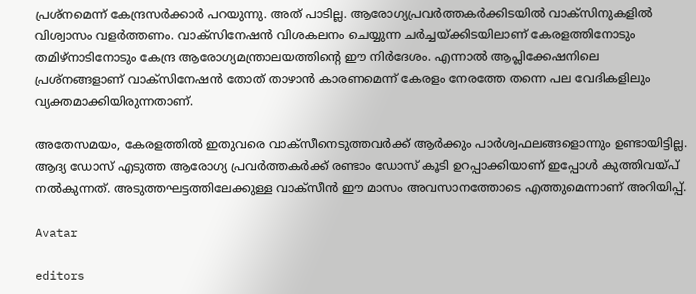പ്രശ്‌നമെന്ന് കേന്ദ്രസര്‍ക്കാര്‍ പറയുന്നു. അത് പാടില്ല. ആരോഗ്യപ്രവര്‍ത്തകര്‍ക്കിടയില്‍ വാക്‌സിനുകളില്‍ വിശ്വാസം വളര്‍ത്തണം. വാക്‌സിനേഷന്‍ വിശകലനം ചെയ്യുന്ന ചര്‍ച്ചയ്ക്കിടയിലാണ് കേരളത്തിനോടും തമിഴ്‌നാടിനോടും കേന്ദ്ര ആരോഗ്യമന്ത്രാലയത്തിന്റെ ഈ നിര്‍ദേശം. എന്നാല്‍ ആപ്ലിക്കേഷനിലെ പ്രശ്‌നങ്ങളാണ് വാക്‌സിനേഷന്‍ തോത് താഴാന്‍ കാരണമെന്ന് കേരളം നേരത്തേ തന്നെ പല വേദികളിലും വ്യക്തമാക്കിയിരുന്നതാണ്.

അതേസമയം, കേരളത്തില്‍ ഇതുവരെ വാക്‌സീനെടുത്തവര്‍ക്ക് ആര്‍ക്കും പാര്‍ശ്വഫലങ്ങളൊന്നും ഉണ്ടായിട്ടില്ല. ആദ്യ ഡോസ് എടുത്ത ആരോഗ്യ പ്രവര്‍ത്തകര്‍ക്ക് രണ്ടാം ഡോസ് കൂടി ഉറപ്പാക്കിയാണ് ഇപ്പോള്‍ കുത്തിവയ്പ് നല്‍കുന്നത്. അടുത്തഘട്ടത്തിലേക്കുള്ള വാക്‌സീന്‍ ഈ മാസം അവസാനത്തോടെ എത്തുമെന്നാണ് അറിയിപ്പ്.

Avatar

editors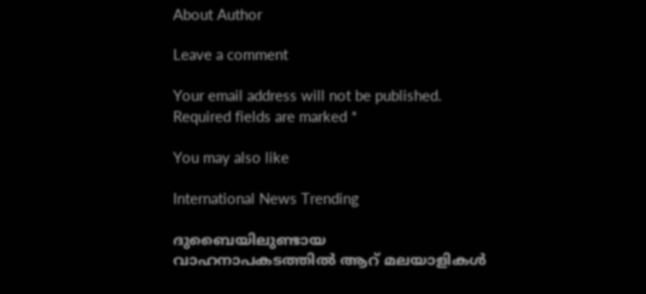About Author

Leave a comment

Your email address will not be published. Required fields are marked *

You may also like

International News Trending

ദുബൈയിലുണ്ടായ വാഹനാപകടത്തില്‍ ആറ് മലയാളികള്‍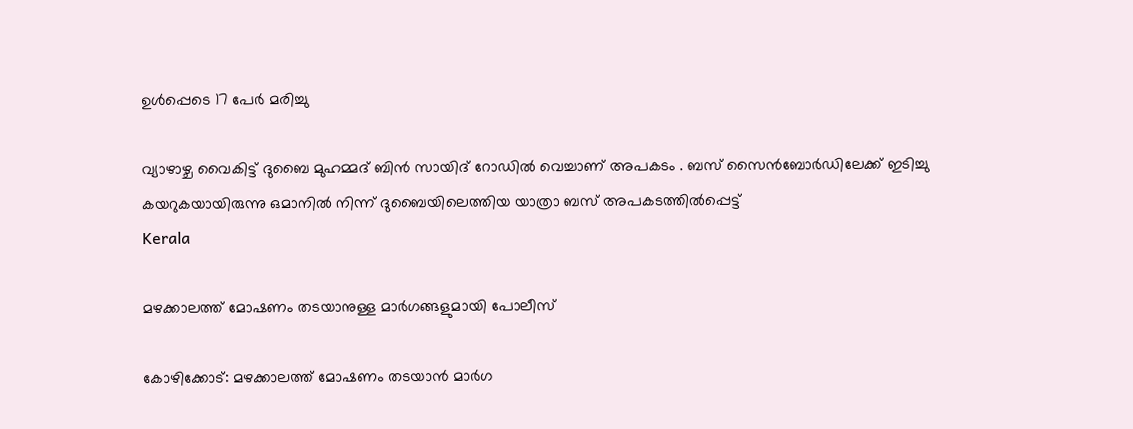ഉള്‍പ്പെടെ 17 പേര്‍ മരിച്ചു

വ്യാഴാഴ്ച വൈകിട്ട് ദുബൈ മുഹമ്മദ് ബിൻ സായിദ് റോഡിൽ വെച്ചാണ് അപകടം . ബസ് സൈൻബോർഡിലേക്ക് ഇടിച്ചു കയറുകയായിരുന്നു ഒമാനിൽ നിന്ന് ദുബൈയിലെത്തിയ യാത്രാ ബസ് അപകടത്തിൽപ്പെട്ട്
Kerala

മഴക്കാലത്ത് മോഷണം തടയാനുള്ള മാര്‍ഗങ്ങളുമായി പോലീസ്‌

കോഴിക്കോട്: മഴക്കാലത്ത് മോഷണം തടയാന്‍ മാര്‍ഗ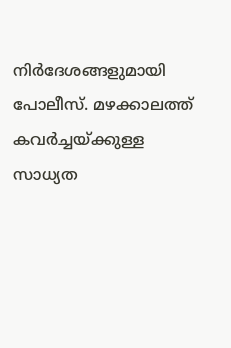നിര്‍ദേശങ്ങളുമായി പോലീസ്. മഴക്കാലത്ത് കവര്‍ച്ചയ്ക്കുള്ള സാധ്യത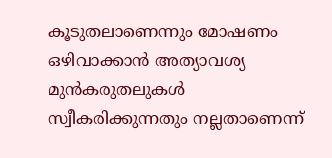കൂടുതലാണെന്നും മോഷണം ഒഴിവാക്കാന്‍ അത്യാവശ്യ മുന്‍കരുതലുകള്‍ സ്വീകരിക്കുന്നതും നല്ലതാണെന്ന്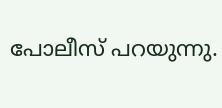പോലീസ് പറയുന്നു.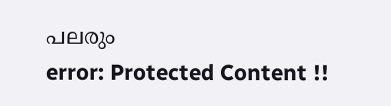പലരും
error: Protected Content !!